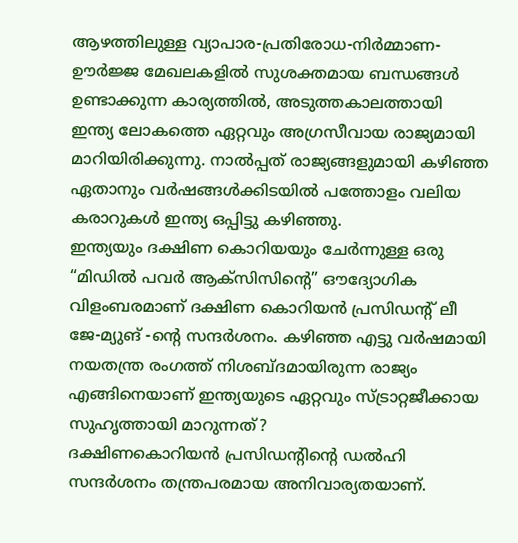ആഴത്തിലുള്ള വ്യാപാര-പ്രതിരോധ-നിർമ്മാണ-ഊർജ്ജ മേഖലകളിൽ സുശക്തമായ ബന്ധങ്ങൾ ഉണ്ടാക്കുന്ന കാര്യത്തിൽ, അടുത്തകാലത്തായി ഇന്ത്യ ലോകത്തെ ഏറ്റവും അഗ്രസീവായ രാജ്യമായി മാറിയിരിക്കുന്നു. നാൽപ്പത് രാജ്യങ്ങളുമായി കഴിഞ്ഞ ഏതാനും വർഷങ്ങൾക്കിടയിൽ പത്തോളം വലിയ കരാറുകൾ ഇന്ത്യ ഒപ്പിട്ടു കഴിഞ്ഞു.
ഇന്ത്യയും ദക്ഷിണ കൊറിയയും ചേർന്നുള്ള ഒരു “മിഡിൽ പവർ ആക്സിസിൻ്റെ” ഔദ്യോഗിക വിളംബരമാണ് ദക്ഷിണ കൊറിയൻ പ്രസിഡന്റ് ലീ ജേ-മ്യുങ് -ന്റെ സന്ദർശനം. കഴിഞ്ഞ എട്ടു വർഷമായി നയതന്ത്ര രംഗത്ത് നിശബ്ദമായിരുന്ന രാജ്യം എങ്ങിനെയാണ് ഇന്ത്യയുടെ ഏറ്റവും സ്ട്രാറ്റജീക്കായ സുഹൃത്തായി മാറുന്നത്?
ദക്ഷിണകൊറിയൻ പ്രസിഡന്റിന്റെ ഡൽഹി സന്ദർശനം തന്ത്രപരമായ അനിവാര്യതയാണ്.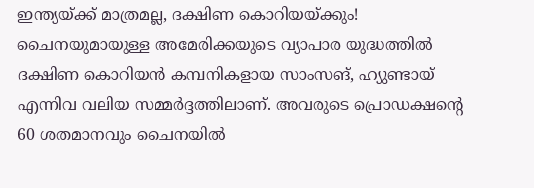ഇന്ത്യയ്ക്ക് മാത്രമല്ല, ദക്ഷിണ കൊറിയയ്ക്കും! ചൈനയുമായുള്ള അമേരിക്കയുടെ വ്യാപാര യുദ്ധത്തിൽ ദക്ഷിണ കൊറിയൻ കമ്പനികളായ സാംസങ്, ഹ്യുണ്ടായ് എന്നിവ വലിയ സമ്മർദ്ദത്തിലാണ്. അവരുടെ പ്രൊഡക്ഷന്റെ 60 ശതമാനവും ചൈനയിൽ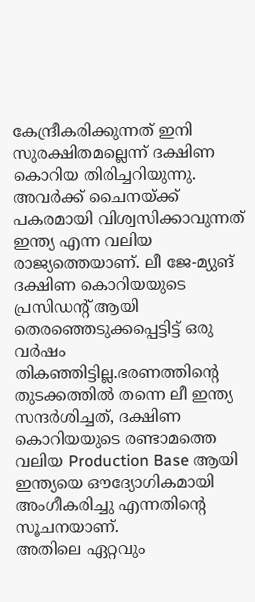കേന്ദ്രീകരിക്കുന്നത് ഇനി സുരക്ഷിതമല്ലെന്ന് ദക്ഷിണ കൊറിയ തിരിച്ചറിയുന്നു. അവർക്ക് ചൈനയ്ക്ക് പകരമായി വിശ്വസിക്കാവുന്നത് ഇന്ത്യ എന്ന വലിയ രാജ്യത്തെയാണ്. ലീ ജേ-മ്യുങ് ദക്ഷിണ കൊറിയയുടെ പ്രസിഡന്റ് ആയി തെരഞ്ഞെടുക്കപ്പെട്ടിട്ട് ഒരു വർഷം തികഞ്ഞിട്ടില്ല.ഭരണത്തിന്റെ തുടക്കത്തിൽ തന്നെ ലീ ഇന്ത്യ സന്ദർശിച്ചത്, ദക്ഷിണ കൊറിയയുടെ രണ്ടാമത്തെ വലിയ Production Base ആയി ഇന്ത്യയെ ഔദ്യോഗികമായി അംഗീകരിച്ചു എന്നതിന്റെ സൂചനയാണ്.
അതിലെ ഏറ്റവും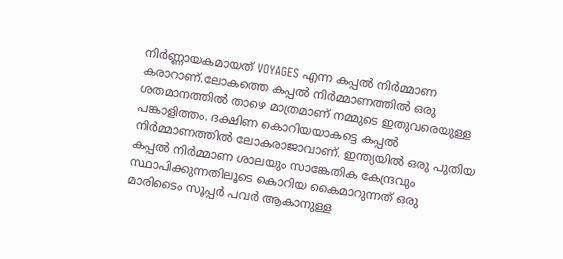നിർണ്ണായകമായത് VOYAGES എന്ന കപ്പൽ നിർമ്മാണ കരാറാണ്.ലോകത്തെ കപ്പൽ നിർമ്മാണത്തിൽ ഒരു ശതമാനത്തിൽ താഴെ മാത്രമാണ് നമ്മുടെ ഇതുവരെയുള്ള പങ്കാളിത്തം. ദക്ഷിണ കൊറിയയാകട്ടെ കപ്പൽ നിർമ്മാണത്തിൽ ലോകരാജാവാണ്. ഇന്ത്യയിൽ ഒരു പുതിയ കപ്പൽ നിർമ്മാണ ശാലയും സാങ്കേതിക കേന്ദ്രവും സ്ഥാപിക്കുന്നതിലൂടെ കൊറിയ കൈമാറുന്നത് ഒരു മാരിടൈം സൂപ്പർ പവർ ആകാനുള്ള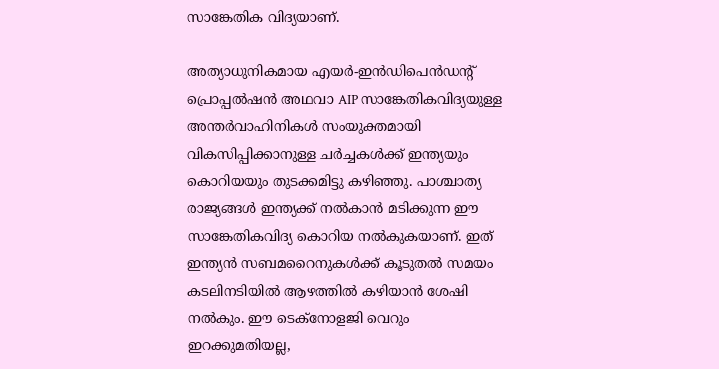സാങ്കേതിക വിദ്യയാണ്.

അത്യാധുനികമായ എയർ-ഇൻഡിപെൻഡന്റ് പ്രൊപ്പൽഷൻ അഥവാ AIP സാങ്കേതികവിദ്യയുള്ള അന്തർവാഹിനികൾ സംയുക്തമായി വികസിപ്പിക്കാനുള്ള ചർച്ചകൾക്ക് ഇന്ത്യയും കൊറിയയും തുടക്കമിട്ടു കഴിഞ്ഞു. പാശ്ചാത്യ രാജ്യങ്ങൾ ഇന്ത്യക്ക് നൽകാൻ മടിക്കുന്ന ഈ സാങ്കേതികവിദ്യ കൊറിയ നൽകുകയാണ്. ഇത് ഇന്ത്യൻ സബമറൈനുകൾക്ക് കൂടുതൽ സമയം കടലിനടിയിൽ ആഴത്തിൽ കഴിയാൻ ശേഷി നൽകും. ഈ ടെക്നോളജി വെറും ഇറക്കുമതിയല്ല,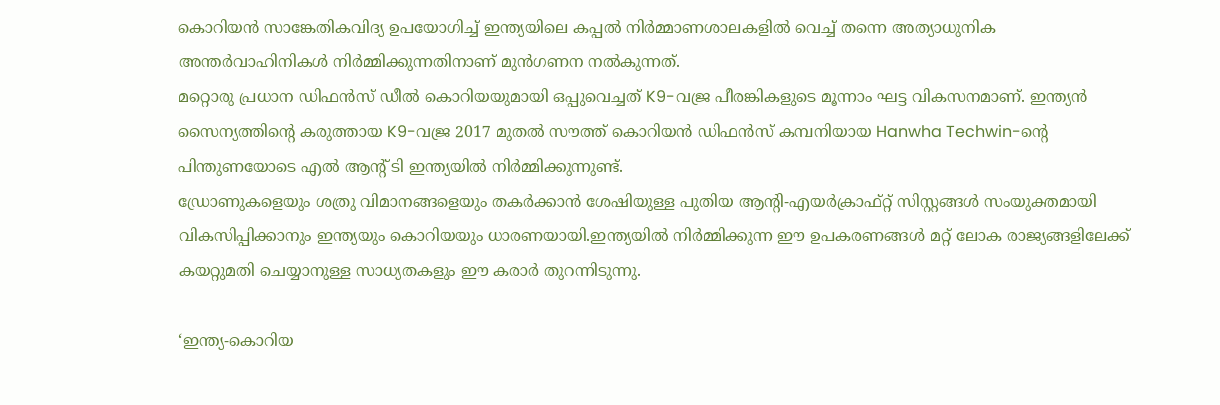കൊറിയൻ സാങ്കേതികവിദ്യ ഉപയോഗിച്ച് ഇന്ത്യയിലെ കപ്പൽ നിർമ്മാണശാലകളിൽ വെച്ച് തന്നെ അത്യാധുനിക അന്തർവാഹിനികൾ നിർമ്മിക്കുന്നതിനാണ് മുൻഗണന നൽകുന്നത്.
മറ്റൊരു പ്രധാന ഡിഫൻസ് ഡീൽ കൊറിയയുമായി ഒപ്പുവെച്ചത് K9-വജ്ര പീരങ്കികളുടെ മൂന്നാം ഘട്ട വികസനമാണ്. ഇന്ത്യൻ സൈന്യത്തിന്റെ കരുത്തായ K9-വജ്ര 2017 മുതൽ സൗത്ത് കൊറിയൻ ഡിഫൻസ് കമ്പനിയായ Hanwha Techwin-ന്റെ പിന്തുണയോടെ എൽ ആന്റ് ടി ഇന്ത്യയിൽ നിർമ്മിക്കുന്നുണ്ട്.
ഡ്രോണുകളെയും ശത്രു വിമാനങ്ങളെയും തകർക്കാൻ ശേഷിയുള്ള പുതിയ ആന്റി-എയർക്രാഫ്റ്റ് സിസ്റ്റങ്ങൾ സംയുക്തമായി വികസിപ്പിക്കാനും ഇന്ത്യയും കൊറിയയും ധാരണയായി.ഇന്ത്യയിൽ നിർമ്മിക്കുന്ന ഈ ഉപകരണങ്ങൾ മറ്റ് ലോക രാജ്യങ്ങളിലേക്ക് കയറ്റുമതി ചെയ്യാനുള്ള സാധ്യതകളും ഈ കരാർ തുറന്നിടുന്നു.

‘ഇന്ത്യ-കൊറിയ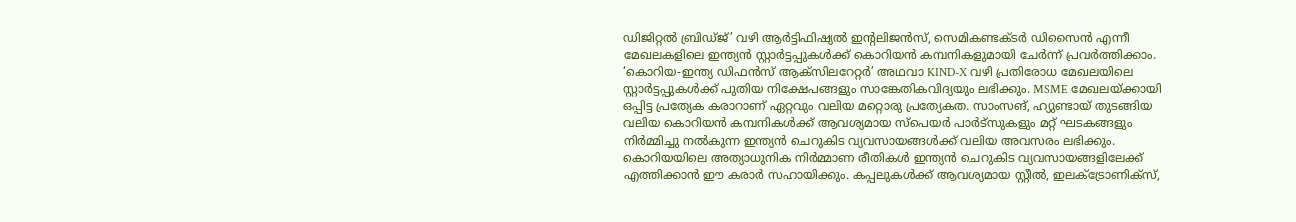ഡിജിറ്റൽ ബ്രിഡ്ജ്’ വഴി ആർട്ടിഫിഷ്യൽ ഇന്റലിജൻസ്, സെമികണ്ടക്ടർ ഡിസൈൻ എന്നീ മേഖലകളിലെ ഇന്ത്യൻ സ്റ്റാർട്ടപ്പുകൾക്ക് കൊറിയൻ കമ്പനികളുമായി ചേർന്ന് പ്രവർത്തിക്കാം. ‘കൊറിയ-ഇന്ത്യ ഡിഫൻസ് ആക്സിലറേറ്റർ’ അഥവാ KIND-X വഴി പ്രതിരോധ മേഖലയിലെ സ്റ്റാർട്ടപ്പുകൾക്ക് പുതിയ നിക്ഷേപങ്ങളും സാങ്കേതികവിദ്യയും ലഭിക്കും. MSME മേഖലയ്ക്കായി ഒപ്പിട്ട പ്രത്യേക കരാറാണ് ഏറ്റവും വലിയ മറ്റൊരു പ്രത്യേകത. സാംസങ്, ഹ്യുണ്ടായ് തുടങ്ങിയ വലിയ കൊറിയൻ കമ്പനികൾക്ക് ആവശ്യമായ സ്പെയർ പാർട്സുകളും മറ്റ് ഘടകങ്ങളും നിർമ്മിച്ചു നൽകുന്ന ഇന്ത്യൻ ചെറുകിട വ്യവസായങ്ങൾക്ക് വലിയ അവസരം ലഭിക്കും. കൊറിയയിലെ അത്യാധുനിക നിർമ്മാണ രീതികൾ ഇന്ത്യൻ ചെറുകിട വ്യവസായങ്ങളിലേക്ക് എത്തിക്കാൻ ഈ കരാർ സഹായിക്കും. കപ്പലുകൾക്ക് ആവശ്യമായ സ്റ്റീൽ, ഇലക്ട്രോണിക്സ്,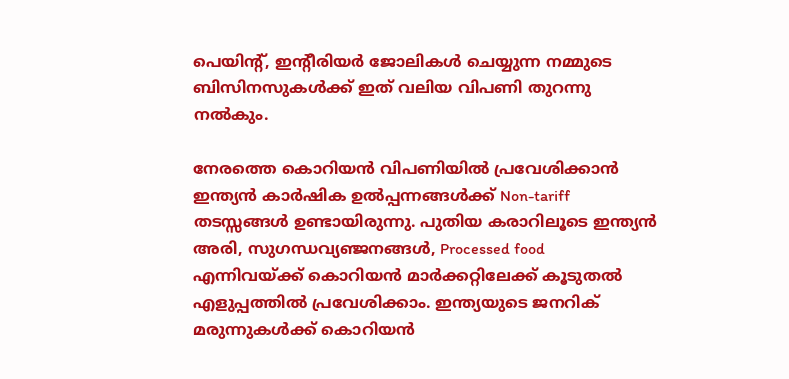പെയിന്റ്, ഇന്റീരിയർ ജോലികൾ ചെയ്യുന്ന നമ്മുടെ ബിസിനസുകൾക്ക് ഇത് വലിയ വിപണി തുറന്നു നൽകും.

നേരത്തെ കൊറിയൻ വിപണിയിൽ പ്രവേശിക്കാൻ ഇന്ത്യൻ കാർഷിക ഉൽപ്പന്നങ്ങൾക്ക് Non-tariff തടസ്സങ്ങൾ ഉണ്ടായിരുന്നു. പുതിയ കരാറിലൂടെ ഇന്ത്യൻ അരി, സുഗന്ധവ്യഞ്ജനങ്ങൾ, Processed food എന്നിവയ്ക്ക് കൊറിയൻ മാർക്കറ്റിലേക്ക് കൂടുതൽ എളുപ്പത്തിൽ പ്രവേശിക്കാം. ഇന്ത്യയുടെ ജനറിക് മരുന്നുകൾക്ക് കൊറിയൻ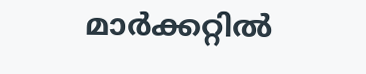മാർക്കറ്റിൽ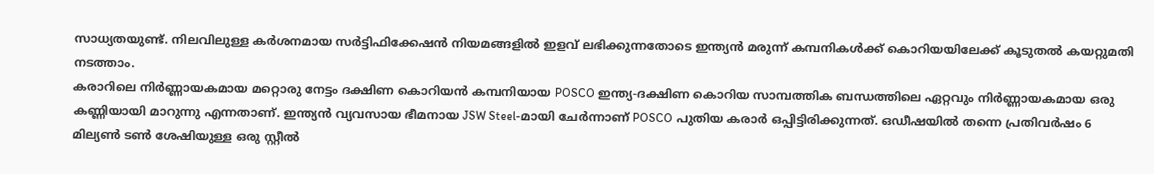സാധ്യതയുണ്ട്. നിലവിലുള്ള കർശനമായ സർട്ടിഫിക്കേഷൻ നിയമങ്ങളിൽ ഇളവ് ലഭിക്കുന്നതോടെ ഇന്ത്യൻ മരുന്ന് കമ്പനികൾക്ക് കൊറിയയിലേക്ക് കൂടുതൽ കയറ്റുമതി നടത്താം.
കരാറിലെ നിർണ്ണായകമായ മറ്റൊരു നേട്ടം ദക്ഷിണ കൊറിയൻ കമ്പനിയായ POSCO ഇന്ത്യ-ദക്ഷിണ കൊറിയ സാമ്പത്തിക ബന്ധത്തിലെ ഏറ്റവും നിർണ്ണായകമായ ഒരു കണ്ണിയായി മാറുന്നു എന്നതാണ്. ഇന്ത്യൻ വ്യവസായ ഭീമനായ JSW Steel-മായി ചേർന്നാണ് POSCO പുതിയ കരാർ ഒപ്പിട്ടിരിക്കുന്നത്. ഒഡീഷയിൽ തന്നെ പ്രതിവർഷം 6 മില്യൺ ടൺ ശേഷിയുള്ള ഒരു സ്റ്റീൽ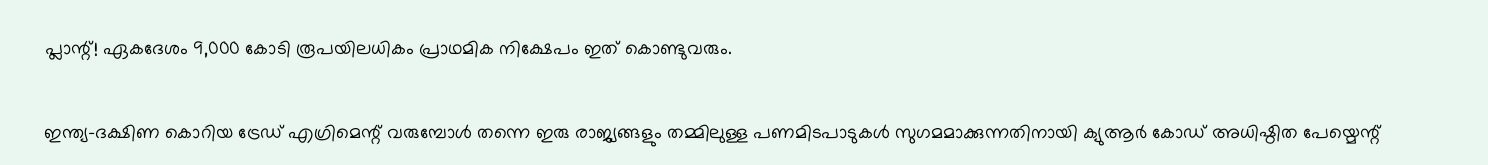പ്ലാന്റ്! ഏകദേശം 9,000 കോടി രൂപയിലധികം പ്രാഥമിക നിക്ഷേപം ഇത് കൊണ്ടുവരും.

ഇന്ത്യ-ദക്ഷിണ കൊറിയ ട്രേഡ് എഗ്രിമെന്റ് വരുമ്പോൾ തന്നെ ഇരു രാജ്യങ്ങളും തമ്മിലുള്ള പണമിടപാടുകൾ സുഗമമാക്കുന്നതിനായി ക്യുആർ കോഡ് അധിഷ്ഠിത പേയ്മെന്റ്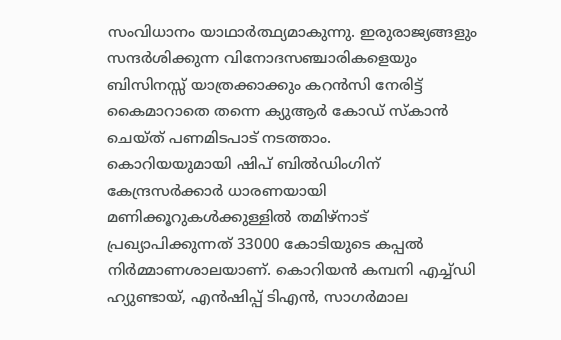സംവിധാനം യാഥാർത്ഥ്യമാകുന്നു. ഇരുരാജ്യങ്ങളും സന്ദർശിക്കുന്ന വിനോദസഞ്ചാരികളെയും ബിസിനസ്സ് യാത്രക്കാക്കും കറൻസി നേരിട്ട് കൈമാറാതെ തന്നെ ക്യുആർ കോഡ് സ്കാൻ ചെയ്ത് പണമിടപാട് നടത്താം.
കൊറിയയുമായി ഷിപ് ബിൽഡിംഗിന് കേന്ദ്രസർക്കാർ ധാരണയായി മണിക്കൂറുകൾക്കുള്ളിൽ തമിഴ്നാട് പ്രഖ്യാപിക്കുന്നത് 33000 കോടിയുടെ കപ്പൽ നിർമ്മാണശാലയാണ്. കൊറിയൻ കമ്പനി എച്ച്ഡി ഹ്യുണ്ടായ്, എൻഷിപ്പ് ടിഎൻ, സാഗർമാല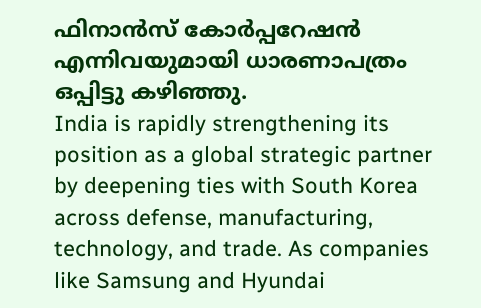ഫിനാൻസ് കോർപ്പറേഷൻ എന്നിവയുമായി ധാരണാപത്രം ഒപ്പിട്ടു കഴിഞ്ഞു.
India is rapidly strengthening its position as a global strategic partner by deepening ties with South Korea across defense, manufacturing, technology, and trade. As companies like Samsung and Hyundai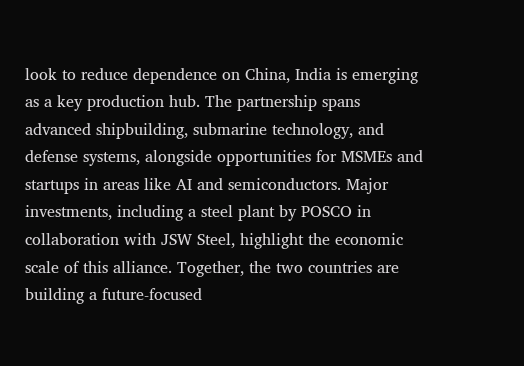look to reduce dependence on China, India is emerging as a key production hub. The partnership spans advanced shipbuilding, submarine technology, and defense systems, alongside opportunities for MSMEs and startups in areas like AI and semiconductors. Major investments, including a steel plant by POSCO in collaboration with JSW Steel, highlight the economic scale of this alliance. Together, the two countries are building a future-focused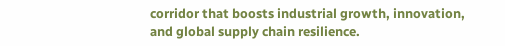corridor that boosts industrial growth, innovation, and global supply chain resilience.